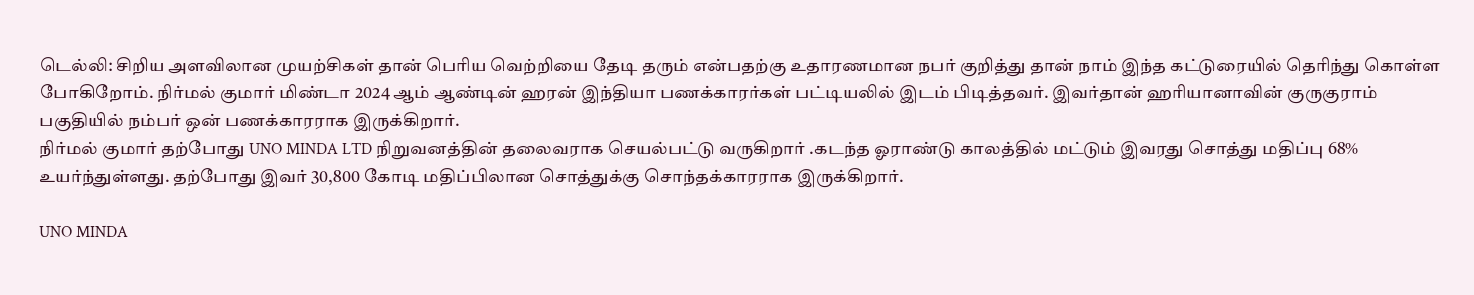டெல்லி: சிறிய அளவிலான முயற்சிகள் தான் பெரிய வெற்றியை தேடி தரும் என்பதற்கு உதாரணமான நபர் குறித்து தான் நாம் இந்த கட்டுரையில் தெரிந்து கொள்ள போகிறோம். நிர்மல் குமார் மிண்டா 2024 ஆம் ஆண்டின் ஹரன் இந்தியா பணக்காரர்கள் பட்டியலில் இடம் பிடித்தவர். இவர்தான் ஹரியானாவின் குருகுராம் பகுதியில் நம்பர் ஒன் பணக்காரராக இருக்கிறார்.
நிர்மல் குமார் தற்போது UNO MINDA LTD நிறுவனத்தின் தலைவராக செயல்பட்டு வருகிறார் .கடந்த ஓராண்டு காலத்தில் மட்டும் இவரது சொத்து மதிப்பு 68% உயர்ந்துள்ளது. தற்போது இவர் 30,800 கோடி மதிப்பிலான சொத்துக்கு சொந்தக்காரராக இருக்கிறார்.

UNO MINDA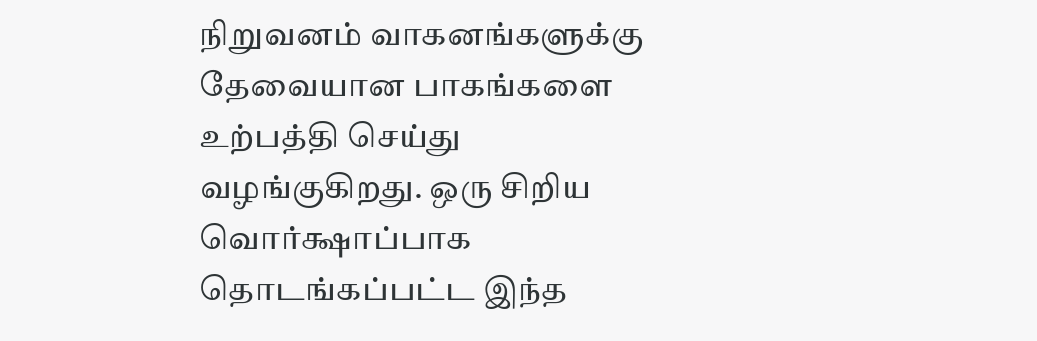நிறுவனம் வாகனங்களுக்கு தேவையான பாகங்களை உற்பத்தி செய்து வழங்குகிறது. ஒரு சிறிய வொர்க்ஷாப்பாக தொடங்கப்பட்ட இந்த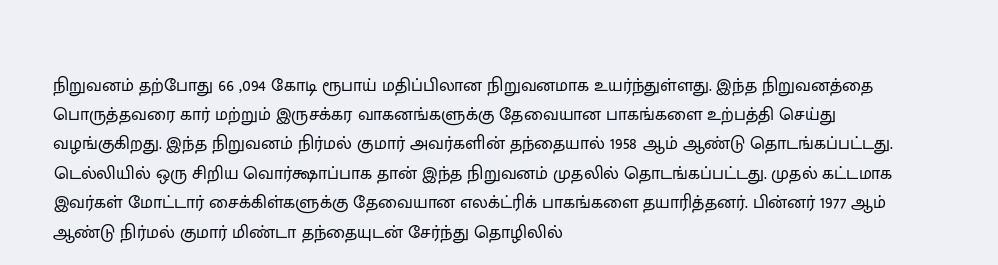நிறுவனம் தற்போது 66 ,094 கோடி ரூபாய் மதிப்பிலான நிறுவனமாக உயர்ந்துள்ளது. இந்த நிறுவனத்தை பொருத்தவரை கார் மற்றும் இருசக்கர வாகனங்களுக்கு தேவையான பாகங்களை உற்பத்தி செய்து வழங்குகிறது. இந்த நிறுவனம் நிர்மல் குமார் அவர்களின் தந்தையால் 1958 ஆம் ஆண்டு தொடங்கப்பட்டது.
டெல்லியில் ஒரு சிறிய வொர்க்ஷாப்பாக தான் இந்த நிறுவனம் முதலில் தொடங்கப்பட்டது. முதல் கட்டமாக இவர்கள் மோட்டார் சைக்கிள்களுக்கு தேவையான எலக்ட்ரிக் பாகங்களை தயாரித்தனர். பின்னர் 1977 ஆம் ஆண்டு நிர்மல் குமார் மிண்டா தந்தையுடன் சேர்ந்து தொழிலில்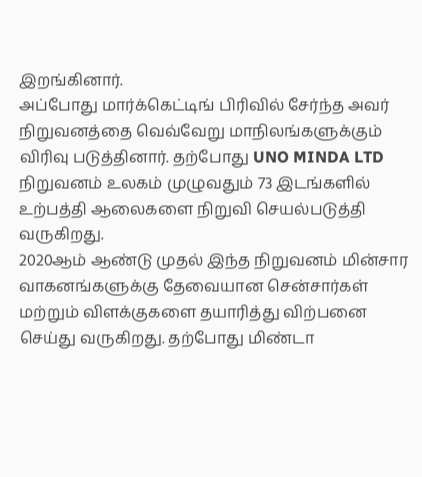இறங்கினார்.
அப்போது மார்க்கெட்டிங் பிரிவில் சேர்ந்த அவர் நிறுவனத்தை வெவ்வேறு மாநிலங்களுக்கும் விரிவு படுத்தினார். தற்போது UNO MINDA LTD நிறுவனம் உலகம் முழுவதும் 73 இடங்களில் உற்பத்தி ஆலைகளை நிறுவி செயல்படுத்தி வருகிறது.
2020ஆம் ஆண்டு முதல் இந்த நிறுவனம் மின்சார வாகனங்களுக்கு தேவையான சென்சார்கள் மற்றும் விளக்குகளை தயாரித்து விற்பனை செய்து வருகிறது. தற்போது மிண்டா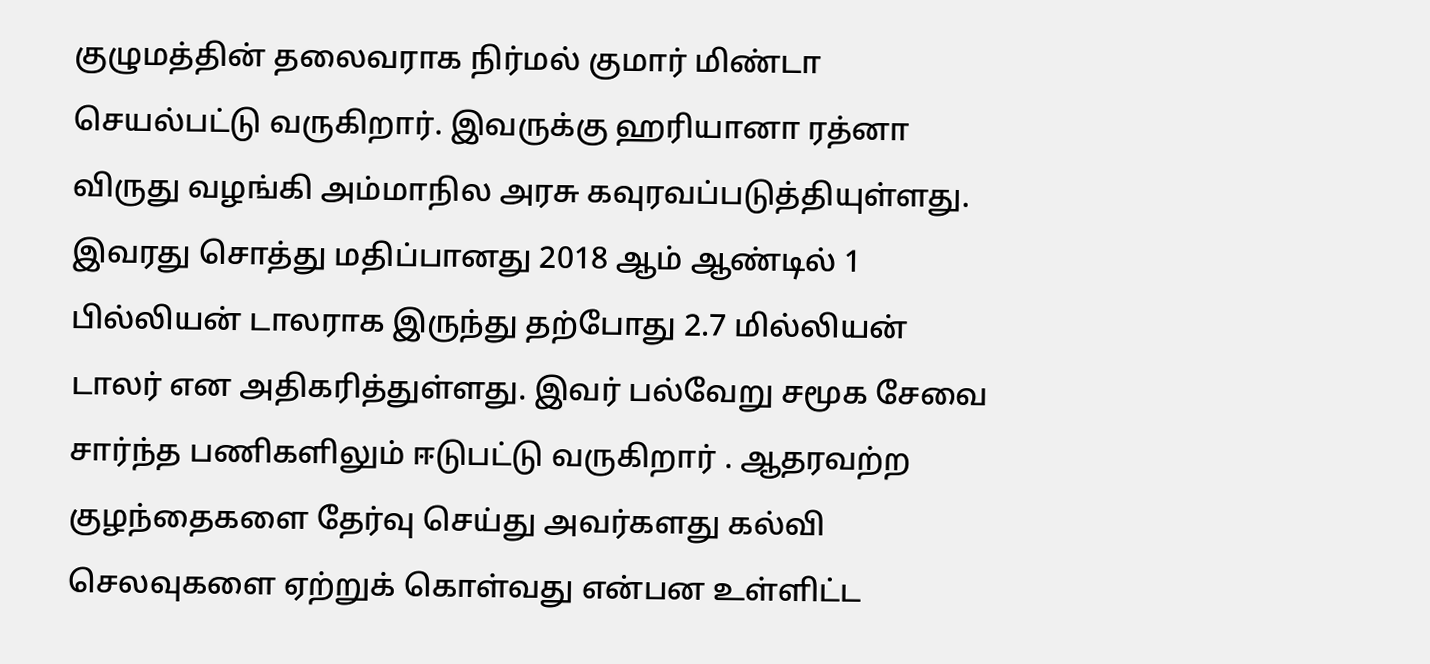குழுமத்தின் தலைவராக நிர்மல் குமார் மிண்டா செயல்பட்டு வருகிறார். இவருக்கு ஹரியானா ரத்னா விருது வழங்கி அம்மாநில அரசு கவுரவப்படுத்தியுள்ளது.
இவரது சொத்து மதிப்பானது 2018 ஆம் ஆண்டில் 1 பில்லியன் டாலராக இருந்து தற்போது 2.7 மில்லியன் டாலர் என அதிகரித்துள்ளது. இவர் பல்வேறு சமூக சேவை சார்ந்த பணிகளிலும் ஈடுபட்டு வருகிறார் . ஆதரவற்ற குழந்தைகளை தேர்வு செய்து அவர்களது கல்வி செலவுகளை ஏற்றுக் கொள்வது என்பன உள்ளிட்ட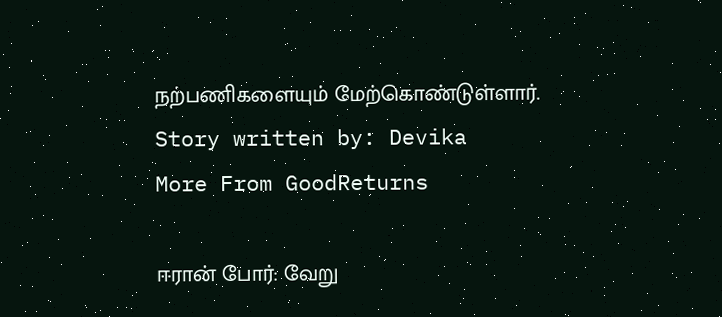நற்பணிகளையும் மேற்கொண்டுள்ளார்.
Story written by: Devika
More From GoodReturns

ஈரான் போர்: வேறு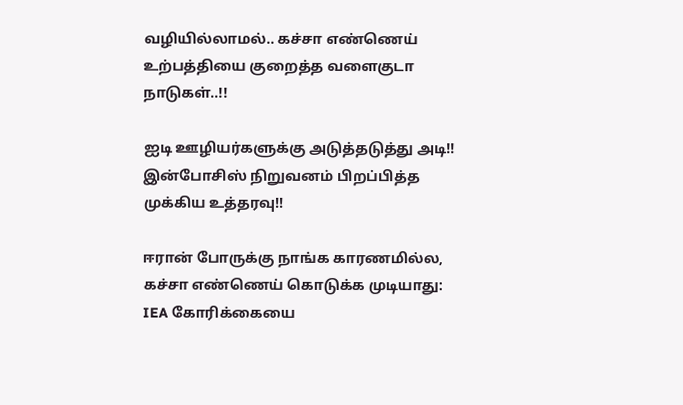வழியில்லாமல்.. கச்சா எண்ணெய் உற்பத்தியை குறைத்த வளைகுடா நாடுகள்..!!

ஐடி ஊழியர்களுக்கு அடுத்தடுத்து அடி!! இன்போசிஸ் நிறுவனம் பிறப்பித்த முக்கிய உத்தரவு!!

ஈரான் போருக்கு நாங்க காரணமில்ல, கச்சா எண்ணெய் கொடுக்க முடியாது: IEA கோரிக்கையை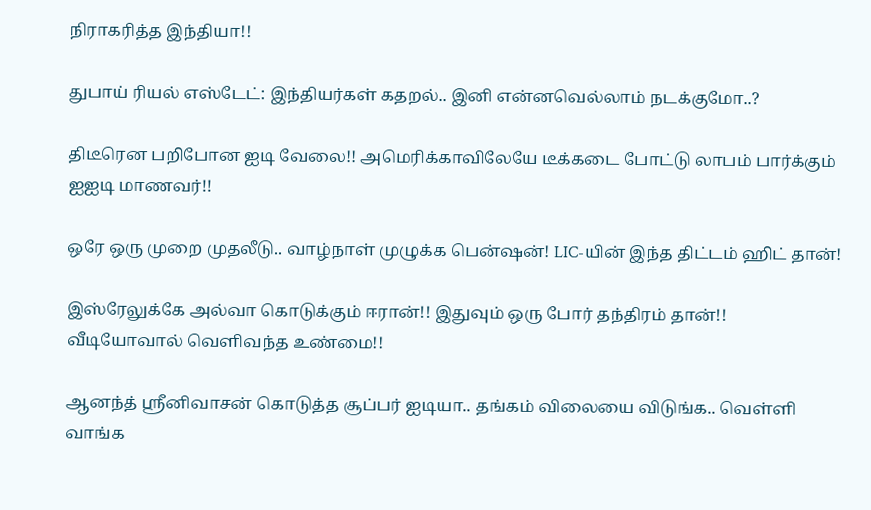நிராகரித்த இந்தியா!!

துபாய் ரியல் எஸ்டேட்: இந்தியர்கள் கதறல்.. இனி என்னவெல்லாம் நடக்குமோ..?

திடீரென பறிபோன ஐடி வேலை!! அமெரிக்காவிலேயே டீக்கடை போட்டு லாபம் பார்க்கும் ஐஐடி மாணவர்!!

ஒரே ஒரு முறை முதலீடு.. வாழ்நாள் முழுக்க பென்ஷன்! LIC-யின் இந்த திட்டம் ஹிட் தான்!

இஸ்ரேலுக்கே அல்வா கொடுக்கும் ஈரான்!! இதுவும் ஒரு போர் தந்திரம் தான்!! வீடியோவால் வெளிவந்த உண்மை!!

ஆனந்த் ஸ்ரீனிவாசன் கொடுத்த சூப்பர் ஐடியா.. தங்கம் விலையை விடுங்க.. வெள்ளி வாங்க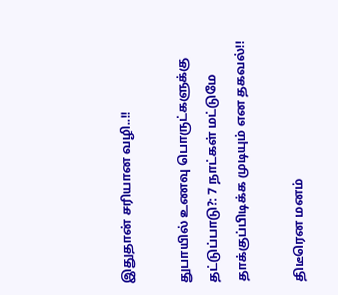இதுதான் சரியான வழி..!!

துபாயில் உணவு பொருட்களுக்கு தட்டுப்பாடு?: 7 நாட்கள் மட்டுமே தாக்குப்பிடிக்க முடியும் என தகவல்!!

திடீரென மனம்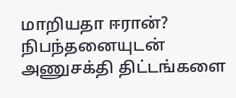மாறியதா ஈரான்? நிபந்தனையுடன் அணுசக்தி திட்டங்களை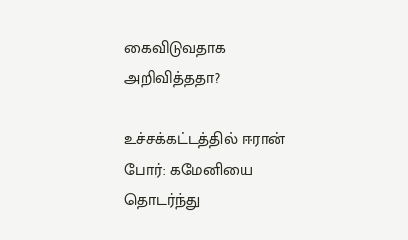கைவிடுவதாக அறிவித்ததா?

உச்சக்கட்டத்தில் ஈரான் போர்: கமேனியை தொடர்ந்து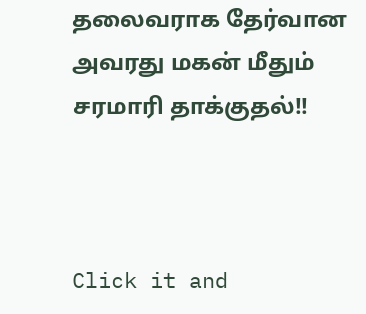தலைவராக தேர்வான அவரது மகன் மீதும் சரமாரி தாக்குதல்!!



Click it and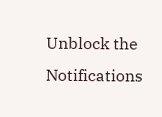Unblock the Notifications